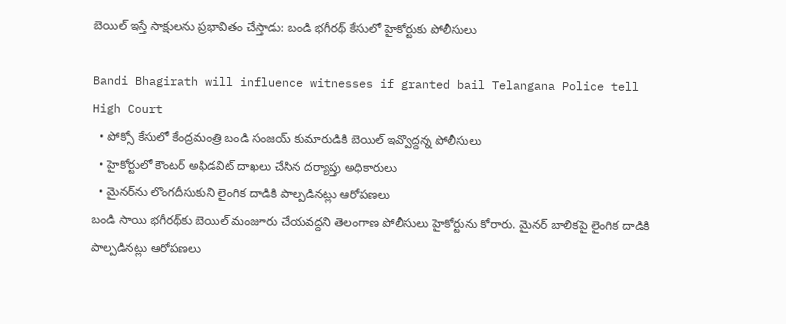బెయిల్ ఇస్తే సాక్షులను ప్రభావితం చేస్తాడు: బండి భగీరథ్ కేసులో హైకోర్టుకు పోలీసులు

Bandi Bhagirath will influence witnesses if granted bail Telangana Police tell High Court
  • పోక్సో కేసులో కేంద్రమంత్రి బండి సంజయ్ కుమారుడికి బెయిల్ ఇవ్వొద్దన్న పోలీసులు
  • హైకోర్టులో కౌంటర్ అఫిడవిట్ దాఖలు చేసిన దర్యాప్తు అధికారులు
  • మైనర్‌ను లొంగదీసుకుని లైంగిక దాడికి పాల్పడినట్లు ఆరోపణలు
బండి సాయి భగీరథ్‌కు బెయిల్ మంజూరు చేయవద్దని తెలంగాణ పోలీసులు హైకోర్టును కోరారు. మైనర్ బాలికపై లైంగిక దాడికి పాల్పడినట్లు ఆరోపణలు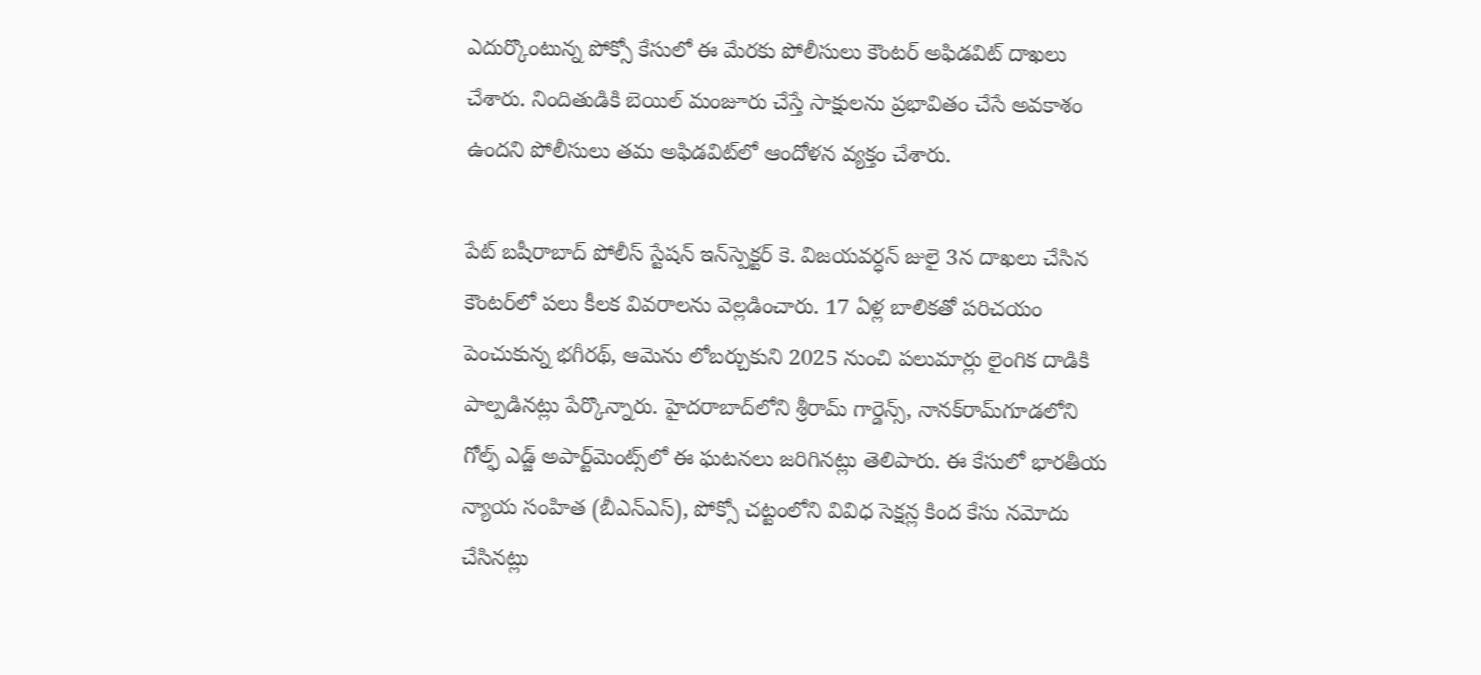ఎదుర్కొంటున్న పోక్సో కేసులో ఈ మేరకు పోలీసులు కౌంటర్ అఫిడవిట్ దాఖలు చేశారు. నిందితుడికి బెయిల్ మంజూరు చేస్తే సాక్షులను ప్రభావితం చేసే అవకాశం ఉందని పోలీసులు తమ అఫిడవిట్‌లో ఆందోళన వ్యక్తం చేశారు.

పేట్ బషీరాబాద్ పోలీస్ స్టేషన్ ఇన్‌స్పెక్టర్ కె. విజయవర్ధన్ జులై 3న దాఖలు చేసిన కౌంటర్‌లో పలు కీలక వివరాలను వెల్లడించారు. 17 ఏళ్ల బాలికతో పరిచయం పెంచుకున్న భగీరథ్, ఆమెను లోబర్చుకుని 2025 నుంచి పలుమార్లు లైంగిక దాడికి పాల్పడినట్లు పేర్కొన్నారు. హైదరాబాద్‌లోని శ్రీరామ్ గార్డెన్స్, నానక్‌రామ్‌గూడలోని గోల్ఫ్ ఎడ్జ్ అపార్ట్‌మెంట్స్‌లో ఈ ఘటనలు జరిగినట్లు తెలిపారు. ఈ కేసులో భారతీయ న్యాయ సంహిత (బీఎన్ఎస్), పోక్సో చట్టంలోని వివిధ సెక్షన్ల కింద కేసు నమోదు చేసినట్లు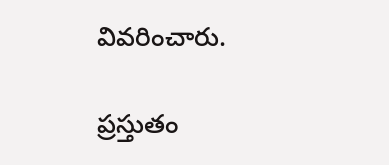వివరించారు.

ప్రస్తుతం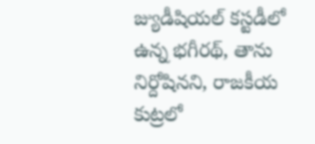జ్యుడీషియల్ కస్టడీలో ఉన్న భగీరథ్, తాను నిర్దోషినని, రాజకీయ కుట్రలో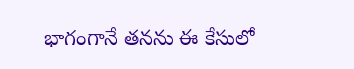భాగంగానే తనను ఈ కేసులో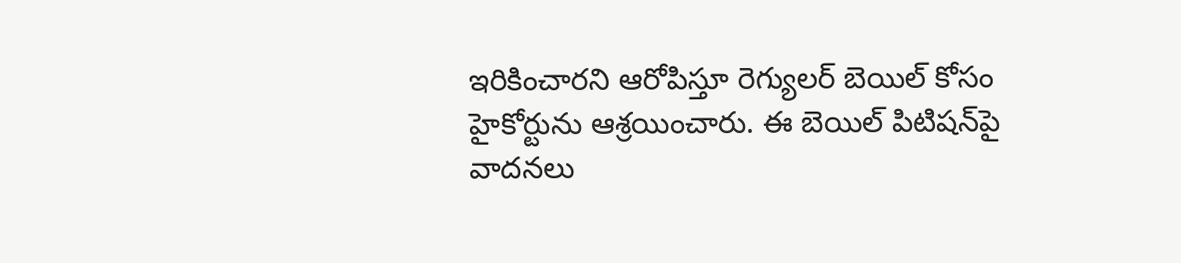ఇరికించారని ఆరోపిస్తూ రెగ్యులర్ బెయిల్ కోసం హైకోర్టును ఆశ్రయించారు. ఈ బెయిల్ పిటిషన్‌పై వాదనలు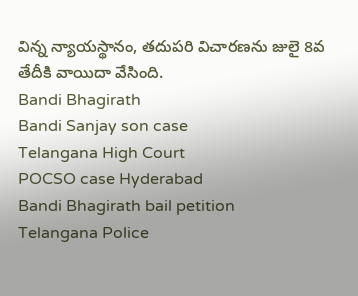విన్న న్యాయస్థానం, తదుపరి విచారణను జులై 8వ తేదీకి వాయిదా వేసింది.
Bandi Bhagirath
Bandi Sanjay son case
Telangana High Court
POCSO case Hyderabad
Bandi Bhagirath bail petition
Telangana Police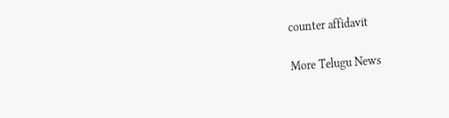counter affidavit

More Telugu News